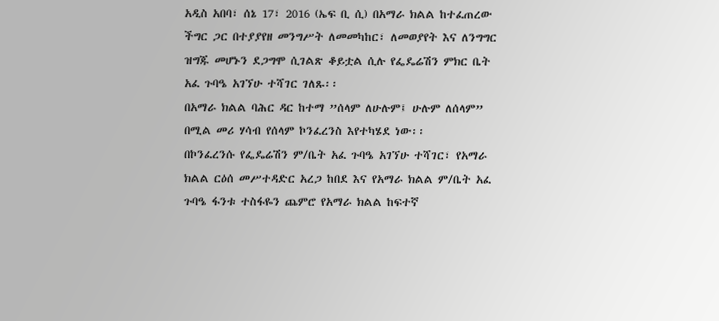አዲስ አበባ፣ ሰኔ 17፣ 2016 (ኤፍ ቢ ሲ) በአማራ ክልል ከተፈጠረው ችግር ጋር በተያያየዘ መንግሥት ለመመካከር፣ ለመወያየት እና ለንግግር ዝግጁ መሆኑን ደጋግሞ ሲገልጽ ቆይቷል ሲሉ የፌዴሬሽን ምክር ቤት አፈ ጉባዔ አገኘሁ ተሻገር ገለጹ፡፡
በአማራ ክልል ባሕር ዳር ከተማ ”ሰላም ለሁሉም፤ ሁሉም ለሰላም” በሚል መሪ ሃሳብ የሰላም ኮንፈረንስ እየተካሄደ ነው፡፡
በኮንፈረንሱ የፌዴሬሽን ም/ቤት አፈ ጉባዔ አገኘሁ ተሻገር፣ የአማራ ክልል ርዕሰ መሥተዳድር አረጋ ከበደ እና የአማራ ክልል ም/ቤት አፈ ጉባዔ ፋንቱ ተስፋዬን ጨምሮ የአማራ ክልል ከፍተኛ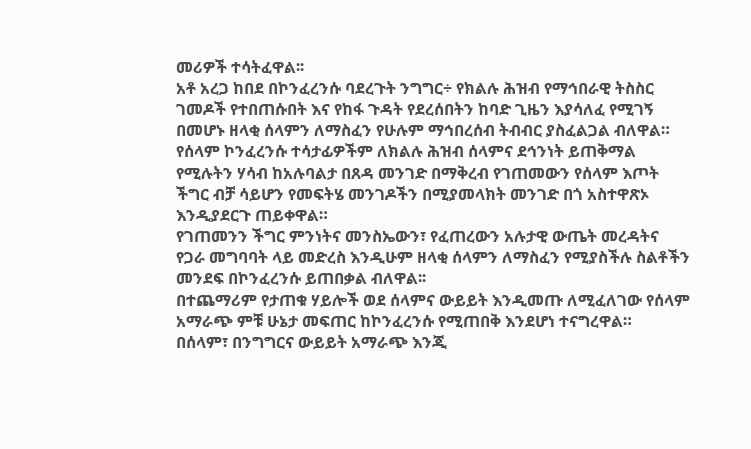መሪዎች ተሳትፈዋል፡፡
አቶ አረጋ ከበደ በኮንፈረንሱ ባደረጉት ንግግር÷ የክልሉ ሕዝብ የማኅበራዊ ትስስር ገመዶች የተበጠሱበት እና የከፋ ጉዳት የደረሰበትን ከባድ ጊዜን እያሳለፈ የሚገኝ በመሆኑ ዘላቂ ሰላምን ለማስፈን የሁሉም ማኅበረሰብ ትብብር ያስፈልጋል ብለዋል።
የሰላም ኮንፈረንሱ ተሳታፊዎችም ለክልሉ ሕዝብ ሰላምና ደኅንነት ይጠቅማል የሚሉትን ሃሳብ ከአሉባልታ በጸዳ መንገድ በማቅረብ የገጠመውን የሰላም እጦት ችግር ብቻ ሳይሆን የመፍትሄ መንገዶችን በሚያመላክት መንገድ በጎ አስተዋጽኦ እንዲያደርጉ ጠይቀዋል።
የገጠመንን ችግር ምንነትና መንስኤውን፣ የፈጠረውን አሉታዊ ውጤት መረዳትና የጋራ መግባባት ላይ መድረስ እንዲሁም ዘላቂ ሰላምን ለማስፈን የሚያስችሉ ስልቶችን መንደፍ በኮንፈረንሱ ይጠበቃል ብለዋል፡፡
በተጨማሪም የታጠቁ ሃይሎች ወደ ሰላምና ውይይት እንዲመጡ ለሚፈለገው የሰላም አማራጭ ምቹ ሁኔታ መፍጠር ከኮንፈረንሱ የሚጠበቅ እንደሆነ ተናግረዋል።
በሰላም፣ በንግግርና ውይይት አማራጭ እንጂ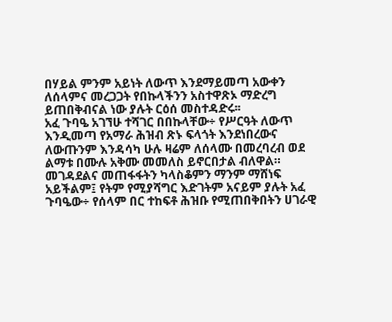በሃይል ምንም አይነት ለውጥ እንደማይመጣ አውቀን ለሰላምና መረጋጋት የበኩላችንን አስተዋጽኦ ማድረግ ይጠበቅብናል ነው ያሉት ርዕሰ መስተዳድሩ፡፡
አፈ ጉባዔ አገኘሁ ተሻገር በበኩላቸው÷ የሥርዓት ለውጥ እንዲመጣ የአማራ ሕዝብ ጽኑ ፍላጎት እንደነበረውና ለውጡንም እንዳሳካ ሁሉ ዛሬም ለሰላሙ በመረባረብ ወደ ልማቱ በሙሉ አቅሙ መመለስ ይኖርበታል ብለዋል።
መገዳደልና መጠፋፋትን ካላስቆምን ማንም ማሸነፍ አይችልም፤ የትም የሚያሻግር እድገትም አናይም ያሉት አፈ ጉባዔው÷ የሰላም በር ተከፍቶ ሕዝቡ የሚጠበቅበትን ሀገራዊ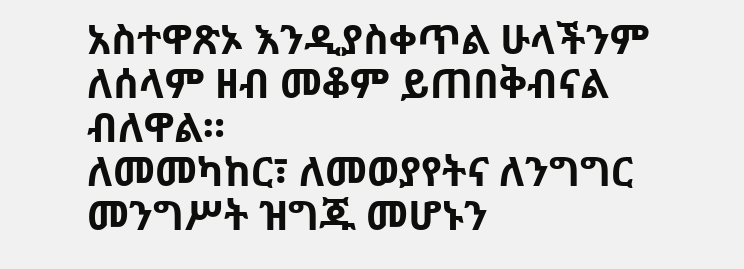አስተዋጽኦ እንዲያስቀጥል ሁላችንም ለሰላም ዘብ መቆም ይጠበቅብናል ብለዋል።
ለመመካከር፣ ለመወያየትና ለንግግር መንግሥት ዝግጁ መሆኑን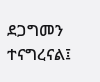ደጋግመን ተናግረናል፤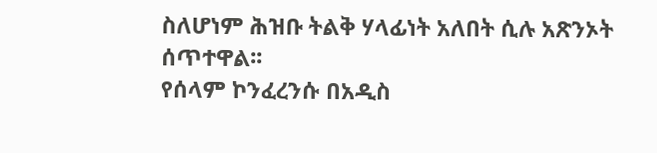ስለሆነም ሕዝቡ ትልቅ ሃላፊነት አለበት ሲሉ አጽንኦት ሰጥተዋል፡፡
የሰላም ኮንፈረንሱ በአዲስ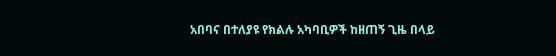አበባና በተለያዩ የክልሉ አካባቢዎች ከዘጠኝ ጊዜ በላይ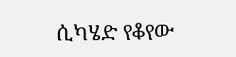ሲካሄድ የቆየው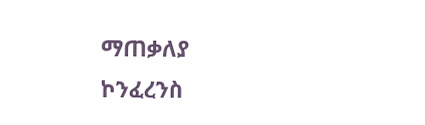ማጠቃለያ ኮንፈረንስ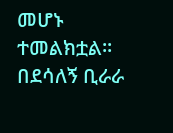መሆኑ ተመልክቷል፡፡
በደሳለኝ ቢራራ